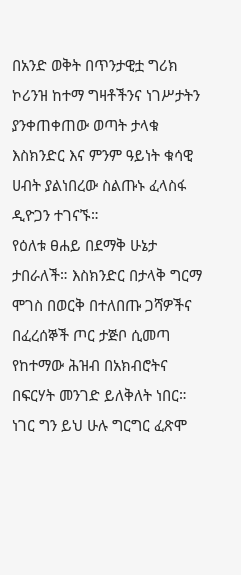በአንድ ወቅት በጥንታዊቷ ግሪክ ኮሪንዝ ከተማ ግዛቶችንና ነገሥታትን ያንቀጠቀጠው ወጣት ታላቁ እስክንድር እና ምንም ዓይነት ቁሳዊ ሀብት ያልነበረው ስልጡኑ ፈላስፋ ዲዮጋን ተገናኙ።
የዕለቱ ፀሐይ በደማቅ ሁኔታ ታበራለች። እስክንድር በታላቅ ግርማ ሞገስ በወርቅ በተለበጡ ጋሻዎችና በፈረሰኞች ጦር ታጅቦ ሲመጣ የከተማው ሕዝብ በአክብሮትና በፍርሃት መንገድ ይለቅለት ነበር።
ነገር ግን ይህ ሁሉ ግርግር ፈጽሞ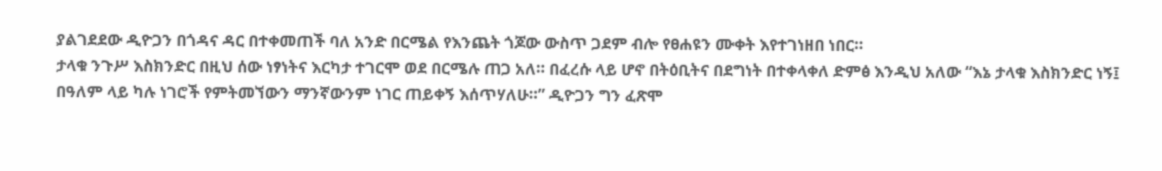ያልገደደው ዲዮጋን በጎዳና ዳር በተቀመጠች ባለ አንድ በርሜል የእንጨት ጎጆው ውስጥ ጋደም ብሎ የፀሐዩን ሙቀት እየተገነዘበ ነበር።
ታላቁ ንጉሥ እስክንድር በዚህ ሰው ነፃነትና እርካታ ተገርሞ ወደ በርሜሉ ጠጋ አለ። በፈረሱ ላይ ሆኖ በትዕቢትና በደግነት በተቀላቀለ ድምፅ እንዲህ አለው “እኔ ታላቁ እስክንድር ነኝ፤ በዓለም ላይ ካሉ ነገሮች የምትመኘውን ማንኛውንም ነገር ጠይቀኝ እሰጥሃለሁ።” ዲዮጋን ግን ፈጽሞ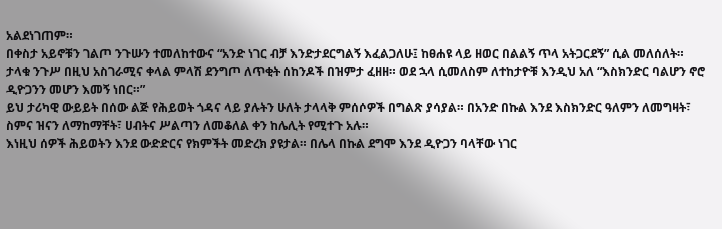አልደነገጠም።
በቀስታ አይኖቹን ገልጦ ንጉሡን ተመለከተውና “አንድ ነገር ብቻ እንድታደርግልኝ እፈልጋለሁ፤ ከፀሐዩ ላይ ዘወር በልልኝ ጥላ አትጋርደኝ” ሲል መለሰለት።
ታላቁ ንጉሥ በዚህ አስገራሚና ቀላል ምላሽ ደንግጦ ለጥቂት ሰከንዶች በዝምታ ፈዘዘ። ወደ ኋላ ሲመለስም ለተከታዮቹ እንዲህ አለ “እስክንድር ባልሆን ኖሮ ዲዮጋንን መሆን እመኝ ነበር።”
ይህ ታሪካዊ ውይይት በሰው ልጅ የሕይወት ጎዳና ላይ ያሉትን ሁለት ታላላቅ ምሰሶዎች በግልጽ ያሳያል። በአንድ በኩል እንደ እስክንድር ዓለምን ለመግዛት፣ ስምና ዝናን ለማከማቸት፣ ሀብትና ሥልጣን ለመቆለል ቀን ከሌሊት የሚተጉ አሉ።
እነዚህ ሰዎች ሕይወትን እንደ ውድድርና የክምችት መድረክ ያዩታል። በሌላ በኩል ደግሞ እንደ ዲዮጋን ባላቸው ነገር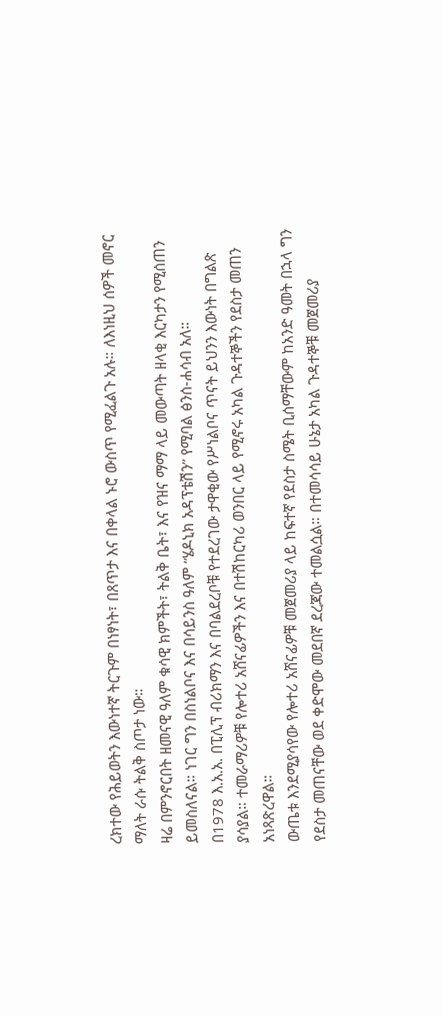ረክተው የሕይወትን እውነተኛ ትርጉም በነፃነት፣ በጸጥታ እና በቀላል ኑሮ ውስጥ የሚፈልጉ አሉ። ለእነዚህ ሰዎች መኖር ማለት ራሱ ትልቅ ስጦታ ነው።
ዛሬ በምንኖርበት ዘመናዊ ዓለም ቁሳዊ ክምችት፣ ትልቅ ቤት፣ እና የዝና ማማ ላይ መውጣት ዘላቂ እርካታን የሚሰጠን ይመስለናል። ነገር ግን በስነልቦና እና በሳይንስ ዓለም “ሄዶኒክ አዳፕቴሽን” የሚባል ፅንሰ-ሐሳብ አለ።
በ1978 እ.አ.አ. በፒሊፕ ብሪክማን እና በባልደረቦቹ የተደረገው ታዋቂው የሥነልቦና ጥናት ይህንን እውነት በግልጽ ያሳያል። ተመራማሪዎቹ የሎተሪ አሸናፊዎችን እና በተሽከርካሪ ወንበር ላይ የሚኖሩ አካል ጉዳተኞችን የደስታ መጠን አነጻጽረዋል።
ውጤቱ እንደሚያሳየው የሎተሪ አሸናፊዎቹ መጀመሪያ ላይ ከፍተኛ የደስታ ስሜት ቢሰማቸውም ከአንድ ዓመት በኋላ ግን የደስታ መጠናቸው ወደ ቀድሞው መደበኛ ደረጃው ተመልሷል። በተመሳሳይ ሁኔታ አካል ጉዳተኞቹ መጀመሪያ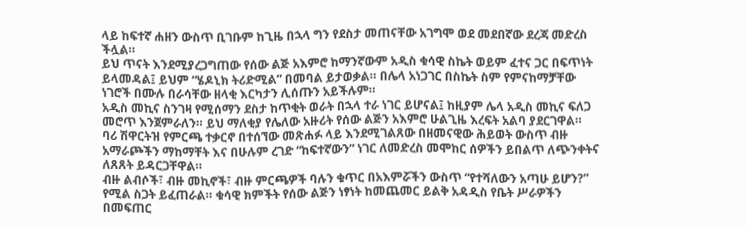ላይ ከፍተኛ ሐዘን ውስጥ ቢገቡም ከጊዜ በኋላ ግን የደስታ መጠናቸው አገግሞ ወደ መደበኛው ደረጃ መድረስ ችሏል።
ይህ ጥናት እንደሚያረጋግጠው የሰው ልጅ አእምሮ ከማንኛውም አዲስ ቁሳዊ ስኬት ወይም ፈተና ጋር በፍጥነት ይላመዳል፤ ይህም “ሄዶኒክ ትሪድሚል” በመባል ይታወቃል። በሌላ አነጋገር በስኬት ስም የምናከማቻቸው ነገሮች በሙሉ በራሳቸው ዘላቂ እርካታን ሊሰጡን አይችሉም።
አዲስ መኪና ስንገዛ የሚሰማን ደስታ ከጥቂት ወራት በኋላ ተራ ነገር ይሆናል፤ ከዚያም ሌላ አዲስ መኪና ፍለጋ መሮጥ እንጀምራለን። ይህ ማለቂያ የሌለው አዙሪት የሰው ልጅን አእምሮ ሁልጊዜ እረፍት አልባ ያደርገዋል።
ባሪ ሽዋርትዝ የምርጫ ተቃርኖ በተሰኘው መጽሐፉ ላይ እንደሚገልጸው በዘመናዊው ሕይወት ውስጥ ብዙ አማራጮችን ማከማቸት እና በሁሉም ረገድ “ከፍተኛውን” ነገር ለመድረስ መሞከር ሰዎችን ይበልጥ ለጭንቀትና ለጸጸት ይዳርጋቸዋል።
ብዙ ልብሶች፣ ብዙ መኪኖች፣ ብዙ ምርጫዎች ባሉን ቁጥር በአእምሯችን ውስጥ “የተሻለውን አጣሁ ይሆን?” የሚል ስጋት ይፈጠራል። ቁሳዊ ክምችት የሰው ልጅን ነፃነት ከመጨመር ይልቅ አዳዲስ የቤት ሥራዎችን በመፍጠር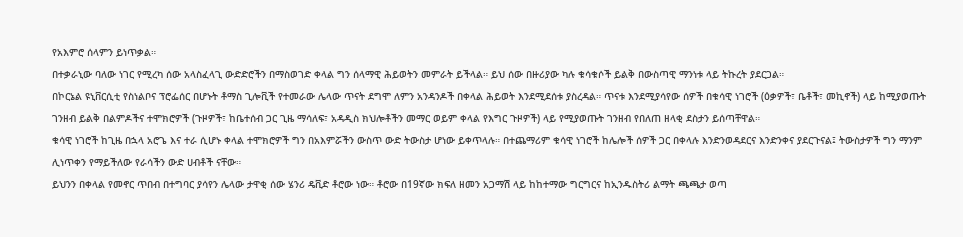የአእምሮ ሰላምን ይነጥቃል።
በተቃራኒው ባለው ነገር የሚረካ ሰው አላስፈላጊ ውድድሮችን በማስወገድ ቀላል ግን ሰላማዊ ሕይወትን መምራት ይችላል። ይህ ሰው በዙሪያው ካሉ ቁሳቁሶች ይልቅ በውስጣዊ ማንነቱ ላይ ትኩረት ያደርጋል።
በኮርኔል ዩኒቨርሲቲ የስነልቦና ፕሮፌሰር በሆኑት ቶማስ ጊሎቪች የተመራው ሌላው ጥናት ደግሞ ለምን አንዳንዶች በቀላል ሕይወት እንደሚደሰቱ ያስረዳል። ጥናቱ እንደሚያሳየው ሰዎች በቁሳዊ ነገሮች (ዕቃዎች፣ ቤቶች፣ መኪኖች) ላይ ከሚያወጡት ገንዘብ ይልቅ በልምዶችና ተሞክሮዎች (ጉዞዎች፣ ከቤተሰብ ጋር ጊዜ ማሳለፍ፣ አዳዲስ ክህሎቶችን መማር ወይም ቀላል የእግር ጉዞዎች) ላይ የሚያወጡት ገንዘብ የበለጠ ዘላቂ ደስታን ይሰጣቸዋል።
ቁሳዊ ነገሮች ከጊዜ በኋላ አሮጌ እና ተራ ሲሆኑ ቀላል ተሞክሮዎች ግን በአእምሯችን ውስጥ ውድ ትውስታ ሆነው ይቀጥላሉ። በተጨማሪም ቁሳዊ ነገሮች ከሌሎች ሰዎች ጋር በቀላሉ እንድንወዳደርና እንድንቀና ያደርጉናል፤ ትውስታዎች ግን ማንም ሊነጥቀን የማይችለው የራሳችን ውድ ሀብቶች ናቸው።
ይህንን በቀላል የመኖር ጥበብ በተግባር ያሳየን ሌላው ታዋቂ ሰው ሄንሪ ዴቪድ ቶሮው ነው። ቶሮው በ19ኛው ክፍለ ዘመን አጋማሽ ላይ ከከተማው ግርግርና ከኢንዱስትሪ ልማት ጫጫታ ወጣ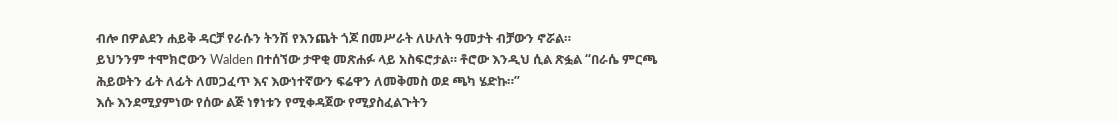ብሎ በዎልደን ሐይቅ ዳርቻ የራሱን ትንሽ የእንጨት ጎጆ በመሥራት ለሁለት ዓመታት ብቻውን ኖሯል።
ይህንንም ተሞክሮውን Walden በተሰኘው ታዋቂ መጽሐፉ ላይ አስፍሮታል። ቶሮው እንዲህ ሲል ጽፏል “በራሴ ምርጫ ሕይወትን ፊት ለፊት ለመጋፈጥ እና እውነተኛውን ፍሬዋን ለመቅመስ ወደ ጫካ ሄድኩ።”
እሱ እንደሚያምነው የሰው ልጅ ነፃነቱን የሚቀዳጀው የሚያስፈልጉትን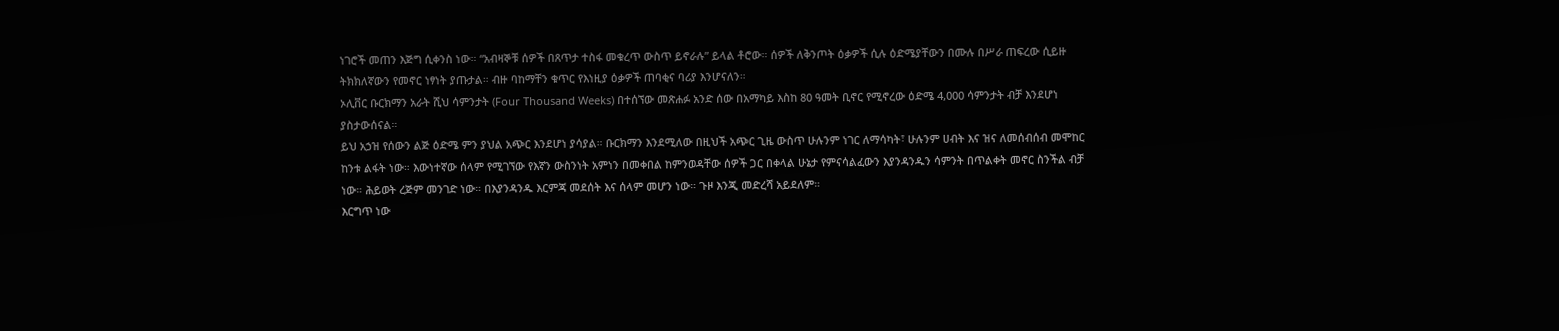ነገሮች መጠን እጅግ ሲቀንስ ነው። “አብዛኞቹ ሰዎች በጸጥታ ተስፋ መቁረጥ ውስጥ ይኖራሉ” ይላል ቶሮው። ሰዎች ለቅንጦት ዕቃዎች ሲሉ ዕድሜያቸውን በሙሉ በሥራ ጠፍረው ሲይዙ ትክክለኛውን የመኖር ነፃነት ያጡታል። ብዙ ባከማቸን ቁጥር የእነዚያ ዕቃዎች ጠባቂና ባሪያ እንሆናለን።
ኦሊቨር ቡርክማን አራት ሺህ ሳምንታት (Four Thousand Weeks) በተሰኘው መጽሐፉ አንድ ሰው በአማካይ እስከ 80 ዓመት ቢኖር የሚኖረው ዕድሜ 4,000 ሳምንታት ብቻ እንደሆነ ያስታውሰናል።
ይህ አኃዝ የሰውን ልጅ ዕድሜ ምን ያህል አጭር እንደሆነ ያሳያል። ቡርክማን እንደሚለው በዚህች አጭር ጊዜ ውስጥ ሁሉንም ነገር ለማሳካት፣ ሁሉንም ሀብት እና ዝና ለመሰብሰብ መሞከር ከንቱ ልፋት ነው። እውነተኛው ሰላም የሚገኘው የእኛን ውስንነት አምነን በመቀበል ከምንወዳቸው ሰዎች ጋር በቀላል ሁኔታ የምናሳልፈውን እያንዳንዱን ሳምንት በጥልቀት መኖር ስንችል ብቻ ነው። ሕይወት ረጅም መንገድ ነው። በእያንዳንዱ እርምጃ መደሰት እና ሰላም መሆን ነው። ጉዞ እንጂ መድረሻ አይደለም።
እርግጥ ነው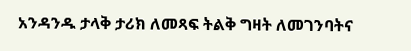አንዳንዱ ታላቅ ታሪክ ለመጻፍ ትልቅ ግዛት ለመገንባትና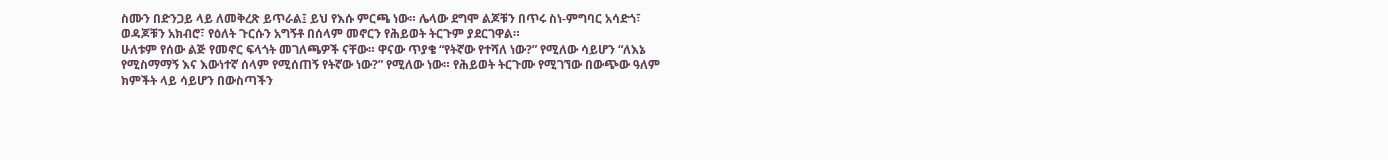ስሙን በድንጋይ ላይ ለመቅረጽ ይጥራል፤ ይህ የእሱ ምርጫ ነው። ሌላው ደግሞ ልጆቹን በጥሩ ስነ-ምግባር አሳድጎ፣ ወዳጆቹን አክብሮ፣ የዕለት ጉርሱን አግኝቶ በሰላም መኖርን የሕይወት ትርጉም ያደርገዋል።
ሁለቱም የሰው ልጅ የመኖር ፍላጎት መገለጫዎች ናቸው። ዋናው ጥያቄ “የትኛው የተሻለ ነው?” የሚለው ሳይሆን “ለእኔ የሚስማማኝ እና እውነተኛ ሰላም የሚሰጠኝ የትኛው ነው?” የሚለው ነው። የሕይወት ትርጉሙ የሚገኘው በውጭው ዓለም ክምችት ላይ ሳይሆን በውስጣችን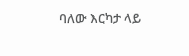ባለው እርካታ ላይ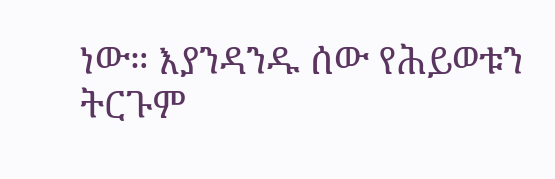ነው። እያንዳንዱ ሰው የሕይወቱን ትርጉም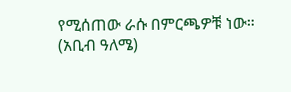የሚሰጠው ራሱ በምርጫዎቹ ነው።
(አቢብ ዓለሜ)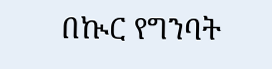በኲር የግንባት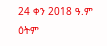24 ቀን 2018 ዓ.ም ዕትም